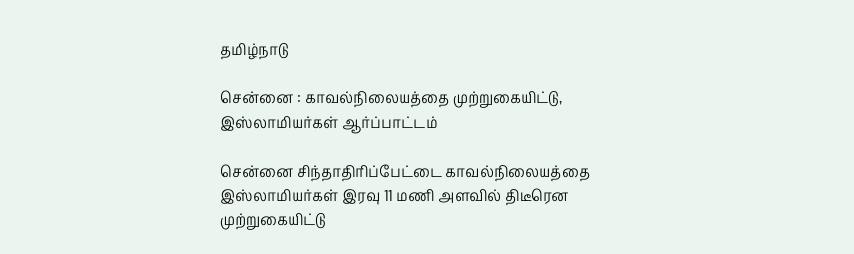தமிழ்நாடு

சென்னை : காவல்நிலையத்தை முற்றுகையிட்டு, இஸ்லாமியர்கள் ஆர்ப்பாட்டம்

சென்னை சிந்தாதிரிப்பேட்டை காவல்நிலையத்தை இஸ்லாமியர்கள் இரவு 11 மணி அளவில் திடீரென முற்றுகையிட்டு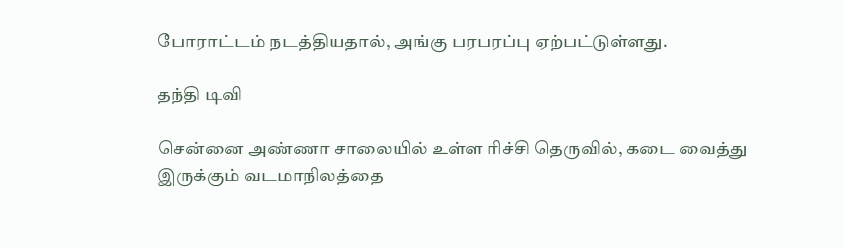போராட்டம் நடத்தியதால், அங்கு பரபரப்பு ஏற்பட்டுள்ளது.

தந்தி டிவி

சென்னை அண்ணா சாலையில் உள்ள ரிச்சி தெருவில், கடை வைத்து இருக்கும் வடமாநிலத்தை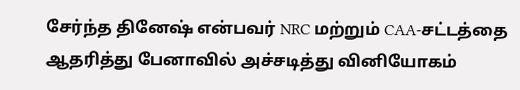சேர்ந்த தினேஷ் என்பவர் NRC மற்றும் CAA-சட்டத்தை ஆதரித்து பேனாவில் அச்சடித்து வினியோகம்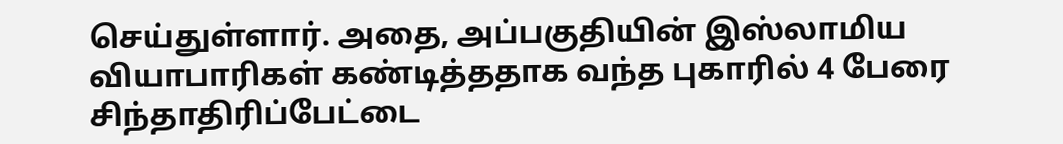செய்துள்ளார். அதை, அப்பகுதியின் இஸ்லாமிய வியாபாரிகள் கண்டித்ததாக வந்த புகாரில் 4 பேரை சிந்தாதிரிப்பேட்டை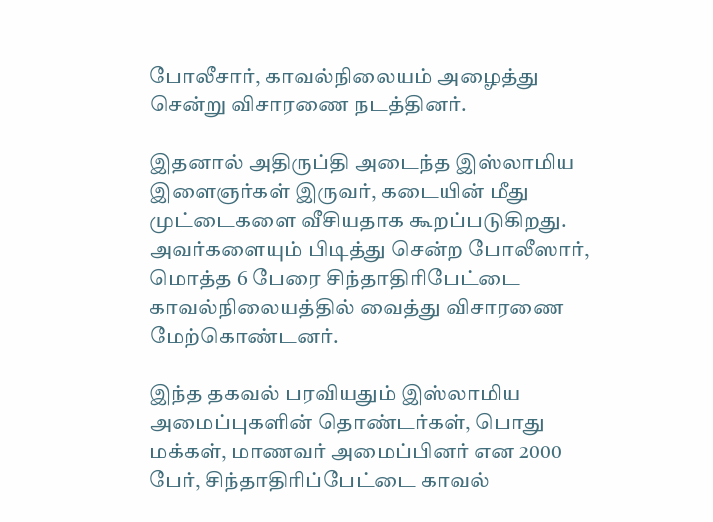போலீசார், காவல்நிலையம் அழைத்து சென்று விசாரணை நடத்தினர்.

இதனால் அதிருப்தி அடைந்த இஸ்லாமிய இளைஞர்கள் இருவர், கடையின் மீது முட்டைகளை வீசியதாக கூறப்படுகிறது. அவர்களையும் பிடித்து சென்ற போலீஸார், மொத்த 6 பேரை சிந்தாதிரிபேட்டை காவல்நிலையத்தில் வைத்து விசாரணை மேற்கொண்டனர்.

இந்த தகவல் பரவியதும் இஸ்லாமிய அமைப்புகளின் தொண்டர்கள், பொது மக்கள், மாணவர் அமைப்பினர் என 2000 பேர், சிந்தாதிரிப்பேட்டை காவல்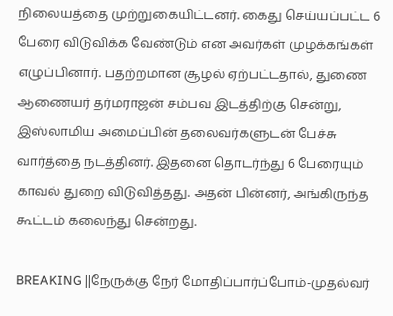நிலையத்தை முற்றுகையிட்டனர். கைது செய்யப்பட்ட 6 பேரை விடுவிக்க வேண்டும் என அவர்கள் முழக்கங்கள் எழுப்பினார். பதற்றமான சூழல் ஏற்பட்டதால், துணை ஆணையர் தர்மராஜன் சம்பவ இடத்திற்கு சென்று, இஸ்லாமிய அமைப்பின் தலைவர்களுடன் பேச்சு வார்த்தை நடத்தினர். இதனை தொடர்ந்து 6 பேரையும் காவல் துறை விடுவித்தது. அதன் பின்னர், அங்கிருந்த கூட்டம் கலைந்து சென்றது.

BREAKING ||நேருக்கு நேர் மோதிப்பார்ப்போம்-முதல்வர்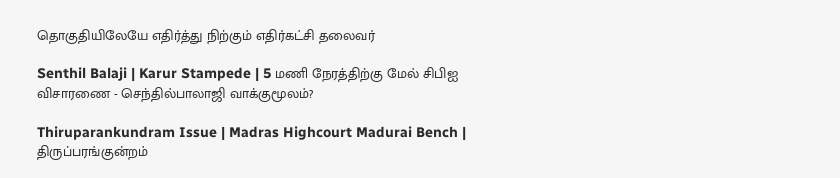தொகுதியிலேயே எதிர்த்து நிற்கும் எதிர்கட்சி தலைவர்

Senthil Balaji | Karur Stampede | 5 மணி நேரத்திற்கு மேல் சிபிஐ விசாரணை - செந்தில்பாலாஜி வாக்குமூலம்?

Thiruparankundram Issue | Madras Highcourt Madurai Bench | திருப்பரங்குன்றம்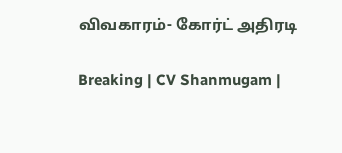விவகாரம்- கோர்ட் அதிரடி

Breaking | CV Shanmugam |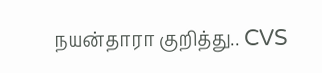நயன்தாரா குறித்து.. CVS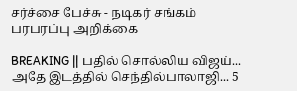சர்ச்சை பேச்சு - நடிகர் சங்கம் பரபரப்பு அறிக்கை

BREAKING || பதில் சொல்லிய விஜய்... அதே இடத்தில் செந்தில்பாலாஜி... 5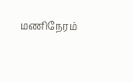மணிநேரம்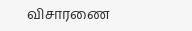விசாரணை